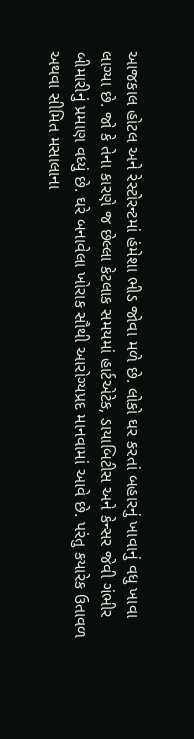આજકાલ હોટલ અને રેસ્ટોરન્ટમાં હંમેશા ભીડ જોવા મળે છે. લોકો ઘર કરતાં બહારનું ખાવાનું વધુ ખાવા લાગ્યા છે. જો કે તેના કારણે જ છેલ્લા કેટલાક સમયમાં હાર્ટએટેક, ડાયાબિટીસ અને કેન્સર જેવી ગંભીર બીમારીનું પ્રમાણ વધ્યું છે. ઘરે બનાવેલા ખોરાક સૌથી આરોગ્યપ્રદ માનવામાં આવે છે. પરંતુ કયારેક ઉતાવળ અથવા સીમિત મસાલાના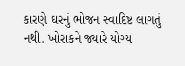કારણે ઘરનું ભોજન સ્વાદિષ્ટ લાગતું નથી. ખોરાકને જ્યારે યોગ્ય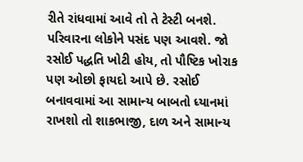રીતે રાંધવામાં આવે તો તે ટેસ્ટી બનશે. પરિવારના લોકોને પસંદ પણ આવશે. જો રસોઈ પદ્ધતિ ખોટી હોય, તો પૌષ્ટિક ખોરાક પણ ઓછો ફાયદો આપે છે. રસોઈ બનાવવામાં આ સામાન્ય બાબતો ધ્યાનમાં રાખશો તો શાકભાજી, દાળ અને સામાન્ય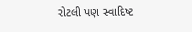રોટલી પણ સ્વાદિષ્ટ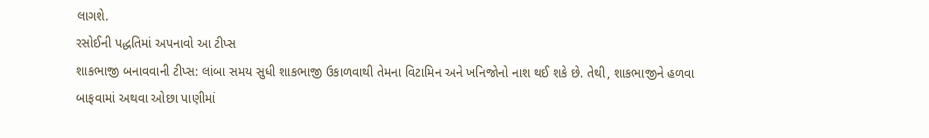લાગશે.
રસોઈની પદ્ધતિમાં અપનાવો આ ટીપ્સ
શાકભાજી બનાવવાની ટીપ્સ: લાંબા સમય સુધી શાકભાજી ઉકાળવાથી તેમના વિટામિન અને ખનિજોનો નાશ થઈ શકે છે. તેથી, શાકભાજીને હળવા બાફવામાં અથવા ઓછા પાણીમાં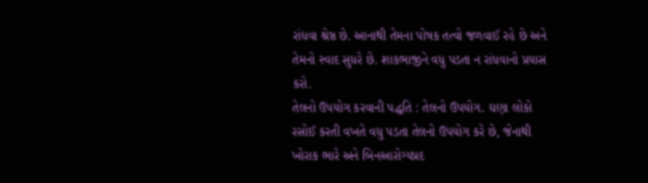રાંધવા શ્રેષ્ઠ છે. આનાથી તેમના પોષક તત્વો જળવાઈ રહે છે અને તેમનો સ્વાદ સુધરે છે. શાકભાજીને વધુ પડતા ન રાંધવાનો પ્રયાસ કરો.
તેલનો ઉપયોગ કરવાની પદ્ધતિ : તેલનો ઉપયોગ. ઘણા લોકો રસોઈ કરતી વખતે વધુ પડતા તેલનો ઉપયોગ કરે છે, જેનાથી ખોરાક ભારે અને બિનઆરોગ્યપ્રદ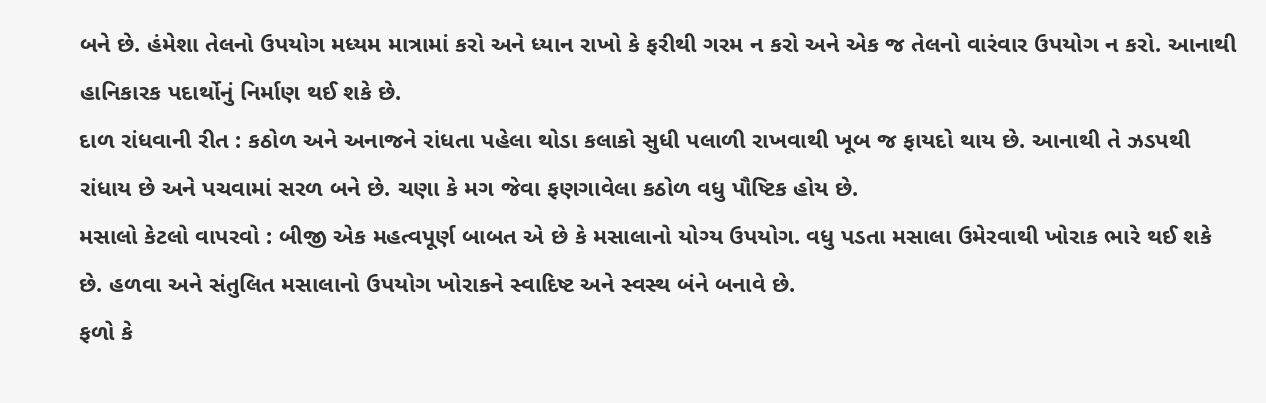બને છે. હંમેશા તેલનો ઉપયોગ મધ્યમ માત્રામાં કરો અને ધ્યાન રાખો કે ફરીથી ગરમ ન કરો અને એક જ તેલનો વારંવાર ઉપયોગ ન કરો. આનાથી હાનિકારક પદાર્થોનું નિર્માણ થઈ શકે છે.
દાળ રાંધવાની રીત : કઠોળ અને અનાજને રાંધતા પહેલા થોડા કલાકો સુધી પલાળી રાખવાથી ખૂબ જ ફાયદો થાય છે. આનાથી તે ઝડપથી રાંધાય છે અને પચવામાં સરળ બને છે. ચણા કે મગ જેવા ફણગાવેલા કઠોળ વધુ પૌષ્ટિક હોય છે.
મસાલો કેટલો વાપરવો : બીજી એક મહત્વપૂર્ણ બાબત એ છે કે મસાલાનો યોગ્ય ઉપયોગ. વધુ પડતા મસાલા ઉમેરવાથી ખોરાક ભારે થઈ શકે છે. હળવા અને સંતુલિત મસાલાનો ઉપયોગ ખોરાકને સ્વાદિષ્ટ અને સ્વસ્થ બંને બનાવે છે.
ફળો કે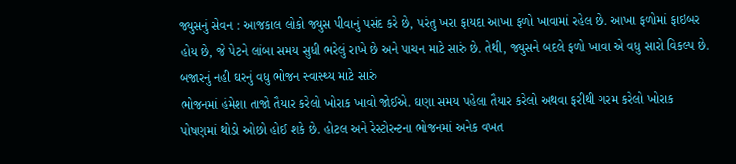જ્યુસનું સેવન : આજકાલ લોકો જ્યુસ પીવાનું પસંદ કરે છે, પરંતુ ખરા ફાયદા આખા ફળો ખાવામાં રહેલ છે. આખા ફળોમાં ફાઇબર હોય છે, જે પેટને લાંબા સમય સુધી ભરેલું રાખે છે અને પાચન માટે સારું છે. તેથી, જ્યુસને બદલે ફળો ખાવા એ વધુ સારો વિકલ્પ છે.
બજારનું નહી ઘરનું વધુ ભોજન સ્વાસ્થ્ય માટે સારું
ભોજનમાં હંમેશા તાજો તૈયાર કરેલો ખોરાક ખાવો જોઈએ. ઘણા સમય પહેલા તૈયાર કરેલો અથવા ફરીથી ગરમ કરેલો ખોરાક પોષણમાં થોડો ઓછો હોઈ શકે છે. હોટલ અને રેસ્ટોરન્ટના ભોજનમાં અનેક વખત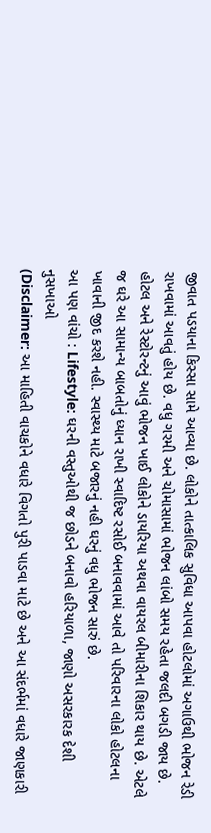જીવાત પડયાના કિસ્સા સામે આવ્યા છે. લોકોને તાત્કાલિક સુવિધા આપવા હોટલોમાં અગાઉથી ભોજન રેડી રાખવામાં આવતું હોય છે. વધુ ગરમી અને ચોમાસામાં ભોજન લાંબો સમય રહેતા જલદી બગડી જાય છે. હોટલ અને રેસ્ટોરન્ટનું આવું ભોજન ખાઈ લોકોને ડાયરિયા અથવા વાયરલ બીમારીના શિકાર થાય છે. એટલે જ ઘરે આ સામાન્ય બાબતોનું ધ્યાન રાખી સ્વાદિષ્ટ રસોઈ બનાવવામાં આવે તો પરિવારના લોકો હોટલના ખાવાની જીદ કરશે નહી. સ્વાસ્થ્ય માટે બજારનું નહી ઘરનું વધુ ભોજન સારું છે.
આ પણ વાંચો : Lifestyle: ઘરની વસ્તુઓથી જ છોડને બનાવો હરિયાળા, જાણો અસરકારક દેશી નુસખાઓ
(Disclaimer: આ માહિતી વાચકોને વધારે વિગતો પુરી પાડવા માટે છે અને આ સંદર્ભમાં વધારે જાણકારી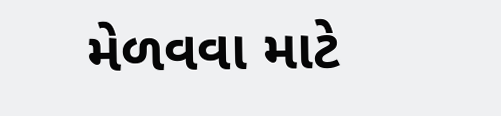મેળવવા માટે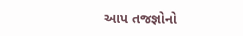આપ તજજ્ઞોનો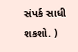સંપર્ક સાધી શકશો. )